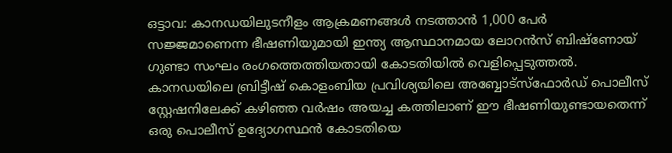ഒട്ടാവ: കാനഡയിലുടനീളം ആക്രമണങ്ങൾ നടത്താൻ 1,000 പേർ സജ്ജമാണെന്ന ഭീഷണിയുമായി ഇന്ത്യ ആസ്ഥാനമായ ലോറൻസ് ബിഷ്ണോയ് ഗുണ്ടാ സംഘം രംഗത്തെത്തിയതായി കോടതിയിൽ വെളിപ്പെടുത്തൽ. കാനഡയിലെ ബ്രിട്ടീഷ് കൊളംബിയ പ്രവിശ്യയിലെ അബ്ബോട്സ്ഫോർഡ് പൊലീസ് സ്റ്റേഷനിലേക്ക് കഴിഞ്ഞ വർഷം അയച്ച കത്തിലാണ് ഈ ഭീഷണിയുണ്ടായതെന്ന് ഒരു പൊലീസ് ഉദ്യോഗസ്ഥൻ കോടതിയെ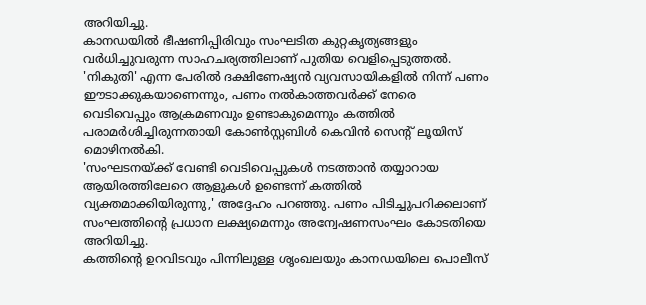അറിയിച്ചു.
കാനഡയിൽ ഭീഷണിപ്പിരിവും സംഘടിത കുറ്റകൃത്യങ്ങളും വർധിച്ചുവരുന്ന സാഹചര്യത്തിലാണ് പുതിയ വെളിപ്പെടുത്തൽ. 'നികുതി' എന്ന പേരിൽ ദക്ഷിണേഷ്യൻ വ്യവസായികളിൽ നിന്ന് പണം ഈടാക്കുകയാണെന്നും, പണം നൽകാത്തവർക്ക് നേരെ വെടിവെപ്പും ആക്രമണവും ഉണ്ടാകുമെന്നും കത്തിൽ പരാമർശിച്ചിരുന്നതായി കോൺസ്റ്റബിൾ കെവിൻ സെന്റ് ലൂയിസ് മൊഴിനൽകി.
'സംഘടനയ്ക്ക് വേണ്ടി വെടിവെപ്പുകൾ നടത്താൻ തയ്യാറായ ആയിരത്തിലേറെ ആളുകൾ ഉണ്ടെന്ന് കത്തിൽ വ്യക്തമാക്കിയിരുന്നു,' അദ്ദേഹം പറഞ്ഞു. പണം പിടിച്ചുപറിക്കലാണ് സംഘത്തിന്റെ പ്രധാന ലക്ഷ്യമെന്നും അന്വേഷണസംഘം കോടതിയെ അറിയിച്ചു.
കത്തിന്റെ ഉറവിടവും പിന്നിലുള്ള ശൃംഖലയും കാനഡയിലെ പൊലീസ്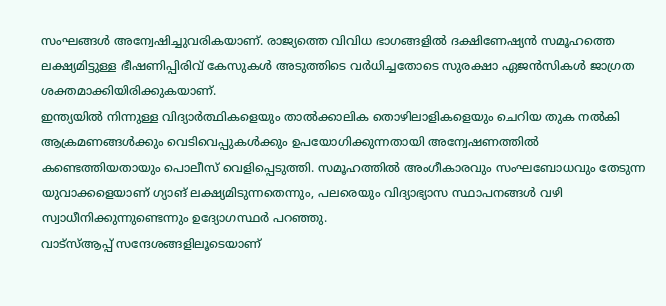സംഘങ്ങൾ അന്വേഷിച്ചുവരികയാണ്. രാജ്യത്തെ വിവിധ ഭാഗങ്ങളിൽ ദക്ഷിണേഷ്യൻ സമൂഹത്തെ ലക്ഷ്യമിട്ടുള്ള ഭീഷണിപ്പിരിവ് കേസുകൾ അടുത്തിടെ വർധിച്ചതോടെ സുരക്ഷാ ഏജൻസികൾ ജാഗ്രത ശക്തമാക്കിയിരിക്കുകയാണ്.
ഇന്ത്യയിൽ നിന്നുള്ള വിദ്യാർത്ഥികളെയും താൽക്കാലിക തൊഴിലാളികളെയും ചെറിയ തുക നൽകി ആക്രമണങ്ങൾക്കും വെടിവെപ്പുകൾക്കും ഉപയോഗിക്കുന്നതായി അന്വേഷണത്തിൽ കണ്ടെത്തിയതായും പൊലീസ് വെളിപ്പെടുത്തി. സമൂഹത്തിൽ അംഗീകാരവും സംഘബോധവും തേടുന്ന യുവാക്കളെയാണ് ഗ്യാങ് ലക്ഷ്യമിടുന്നതെന്നും, പലരെയും വിദ്യാഭ്യാസ സ്ഥാപനങ്ങൾ വഴി സ്വാധീനിക്കുന്നുണ്ടെന്നും ഉദ്യോഗസ്ഥർ പറഞ്ഞു.
വാട്സ്ആപ്പ് സന്ദേശങ്ങളിലൂടെയാണ്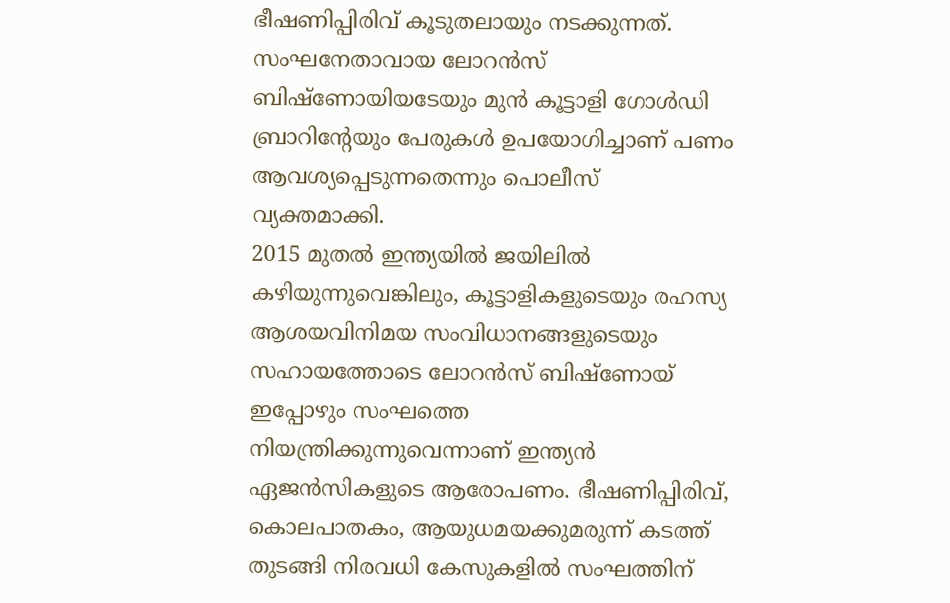ഭീഷണിപ്പിരിവ് കൂടുതലായും നടക്കുന്നത്. സംഘനേതാവായ ലോറൻസ് ബിഷ്ണോയിയടേയും മുൻ കൂട്ടാളി ഗോൾഡി ബ്രാറിന്റേയും പേരുകൾ ഉപയോഗിച്ചാണ് പണം ആവശ്യപ്പെടുന്നതെന്നും പൊലീസ് വ്യക്തമാക്കി.
2015 മുതൽ ഇന്ത്യയിൽ ജയിലിൽ കഴിയുന്നുവെങ്കിലും, കൂട്ടാളികളുടെയും രഹസ്യ ആശയവിനിമയ സംവിധാനങ്ങളുടെയും സഹായത്തോടെ ലോറൻസ് ബിഷ്ണോയ് ഇപ്പോഴും സംഘത്തെ നിയന്ത്രിക്കുന്നുവെന്നാണ് ഇന്ത്യൻ ഏജൻസികളുടെ ആരോപണം. ഭീഷണിപ്പിരിവ്, കൊലപാതകം, ആയുധമയക്കുമരുന്ന് കടത്ത് തുടങ്ങി നിരവധി കേസുകളിൽ സംഘത്തിന്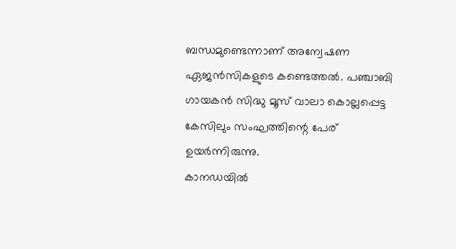ബന്ധമുണ്ടെന്നാണ് അന്വേഷണ ഏജൻസികളുടെ കണ്ടെത്തൽ. പഞ്ചാബി ഗായകൻ സിദ്ധു മൂസ് വാലാ കൊല്ലപ്പെട്ട കേസിലും സംഘത്തിന്റെ പേര് ഉയർന്നിരുന്നു.
കാനഡയിൽ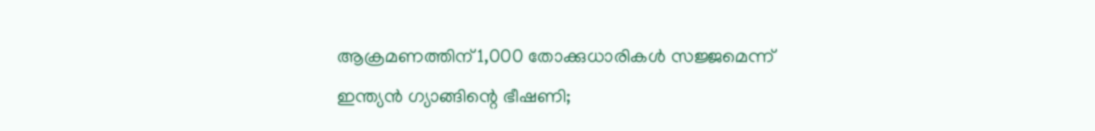ആക്രമണത്തിന് 1,000 തോക്കുധാരികൾ സജ്ജമെന്ന് ഇന്ത്യൻ ഗ്യാങ്ങിന്റെ ഭീഷണി;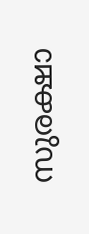സുരക്ഷാ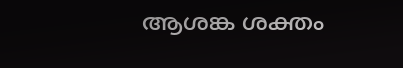ആശങ്ക ശക്തം